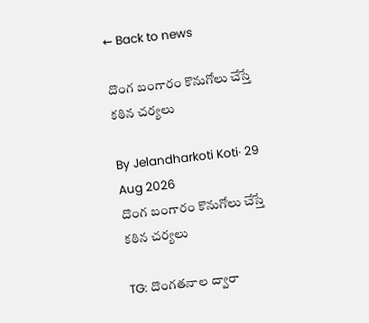← Back to news

దొంగ బంగారం కొనుగోలు చేస్తే కఠిన చర్యలు

By Jelandharkoti Koti· 29 Aug 2026
దొంగ బంగారం కొనుగోలు చేస్తే కఠిన చర్యలు

TG: దొంగతనాల ద్వారా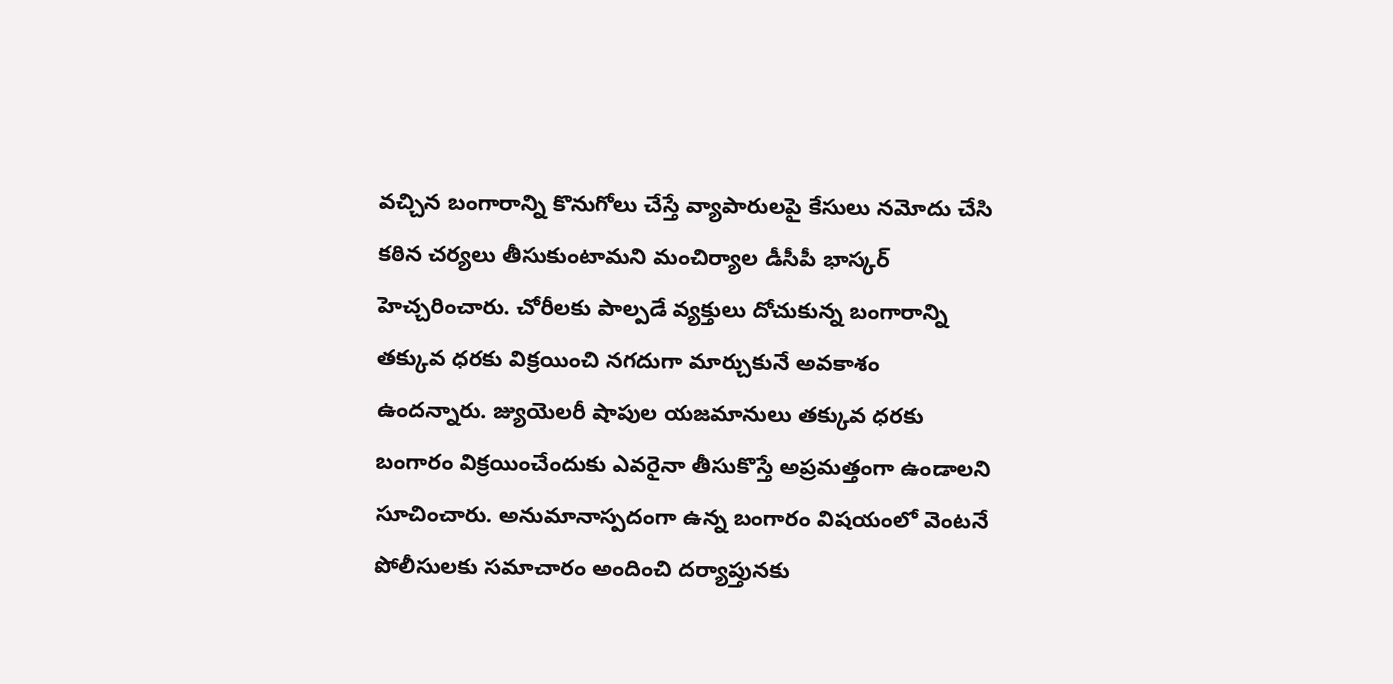వచ్చిన బంగారాన్ని కొనుగోలు చేస్తే వ్యాపారులపై కేసులు నమోదు చేసి కఠిన చర్యలు తీసుకుంటామని మంచిర్యాల డీసీపీ భాస్కర్ హెచ్చరించారు. చోరీలకు పాల్పడే వ్యక్తులు దోచుకున్న బంగారాన్ని తక్కువ ధరకు విక్రయించి నగదుగా మార్చుకునే అవకాశం ఉందన్నారు. జ్యుయెలరీ షాపుల యజమానులు తక్కువ ధరకు బంగారం విక్రయించేందుకు ఎవరైనా తీసుకొస్తే అప్రమత్తంగా ఉండాలని సూచించారు. అనుమానాస్పదంగా ఉన్న బంగారం విషయంలో వెంటనే పోలీసులకు సమాచారం అందించి దర్యాప్తునకు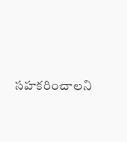సహకరించాలని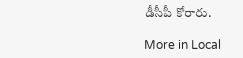డీసీపీ కోరారు.

More in Local